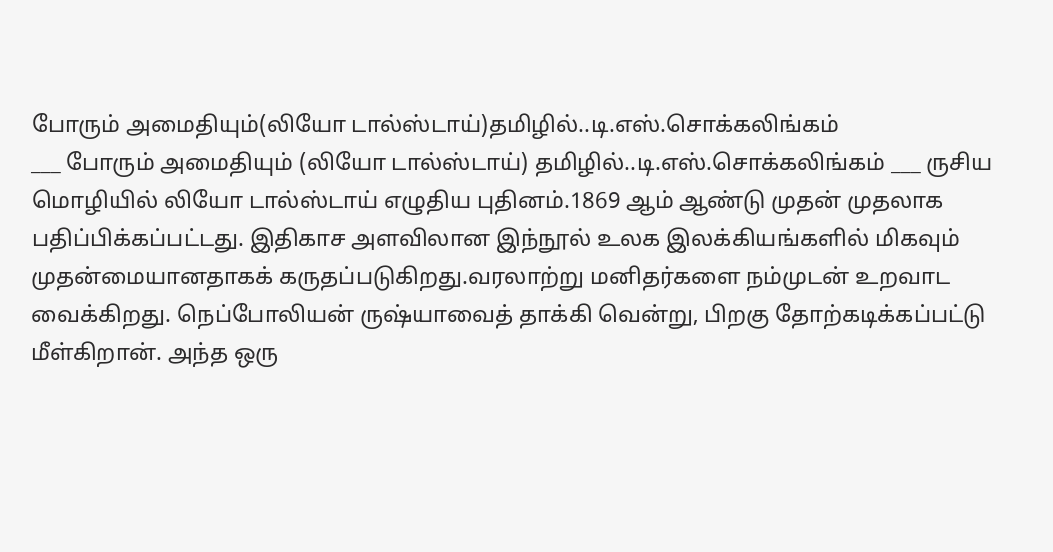போரும் அமைதியும்(லியோ டால்ஸ்டாய்)தமிழில்..டி.எஸ்.சொக்கலிங்கம்
___ போரும் அமைதியும் (லியோ டால்ஸ்டாய்) தமிழில்..டி.எஸ்.சொக்கலிங்கம் ___ ருசிய மொழியில் லியோ டால்ஸ்டாய் எழுதிய புதினம்.1869 ஆம் ஆண்டு முதன் முதலாக பதிப்பிக்கப்பட்டது. இதிகாச அளவிலான இந்நூல் உலக இலக்கியங்களில் மிகவும் முதன்மையானதாகக் கருதப்படுகிறது.வரலாற்று மனிதர்களை நம்முடன் உறவாட வைக்கிறது. நெப்போலியன் ருஷ்யாவைத் தாக்கி வென்று, பிறகு தோற்கடிக்கப்பட்டு மீள்கிறான். அந்த ஒரு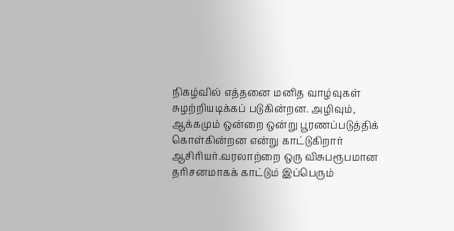நிகழ்வில் எத்தனை மனித வாழ்வுகள் சுழற்றியடிக்கப் படுகின்றன. அழிவும், ஆக்கமும் ஒன்றை ஒன்று பூரணப்படுத்திக் கொள்கின்றன என்று காட்டுகிறார் ஆசிரியர்.வரலாற்றை ஒரு விசுபரூபமான தரிசனமாகக் காட்டும் இப்பெரும்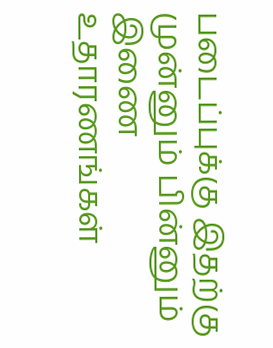படைப்புக்கு இதற்கு முன்னும் பின்னும் இணை உதாரணங்கள்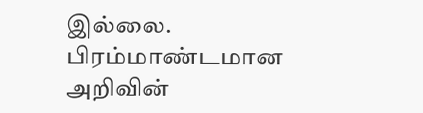இல்லை. பிரம்மாண்டமான அறிவின்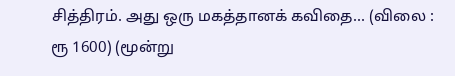சித்திரம். அது ஒரு மகத்தானக் கவிதை... (விலை : ரூ 1600) (மூன்று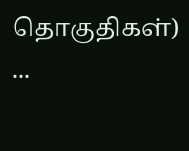தொகுதிகள்) ...